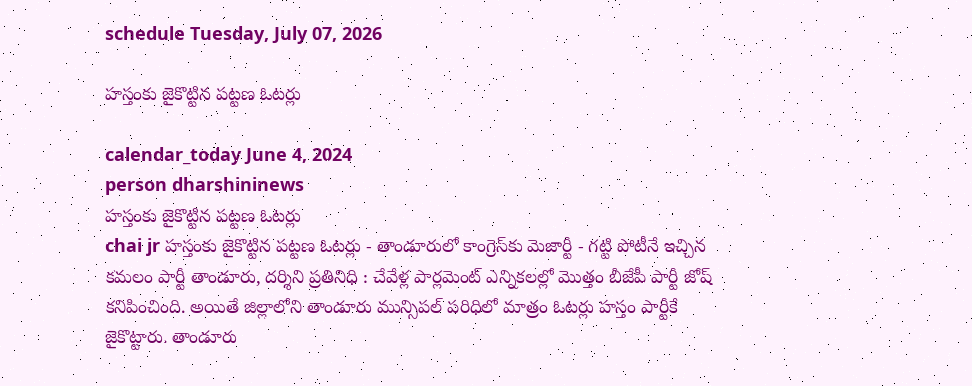schedule Tuesday, July 07, 2026

హస్తంకు జైకొట్టిన పట్టణ ఓటర్లు

calendar_today June 4, 2024
person dharshininews
హస్తంకు జైకొట్టిన పట్టణ ఓటర్లు
chai jr హస్తంకు జైకొట్టిన పట్టణ ఓటర్లు - తాండూరులో కాంగ్రెస్‌కు మెజార్టీ - గట్టి పోటీనే ఇచ్చిన కమలం పార్టీ తాండూరు, దర్శిని ప్రతినిధి : చేవేళ్ల పార్లమెంట్ ఎన్నికలల్లో మొత్తం బీజేపీ పార్టీ జోష్‌ కనిపించింది. అయితే జిల్లాలోని తాండూరు మున్సిపల్ పరిధిలో మాత్రం ఓటర్లు హస్తం పార్టీకే జైకొట్టారు. తాండూరు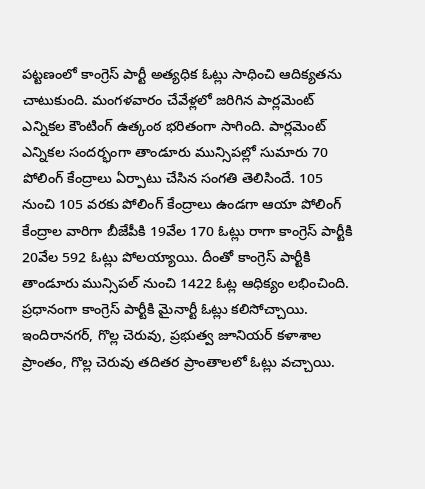పట్టణంలో కాంగ్రెస్ పార్టీ అత్యధిక ఓట్లు సాధించి ఆదిక్యతను చాటుకుంది. మంగళవారం చేవేళ్లలో జరిగిన పార్లమెంట్ ఎన్నికల కౌంటింగ్ ఉత్కంఠ భరితంగా సాగింది. పార్లమెంట్ ఎన్నికల సందర్భంగా తాండూరు మున్సిపల్లో సుమారు 70 పోలింగ్ కేంద్రాలు ఏర్పాటు చేసిన సంగతి తెలిసిందే. 105 నుంచి 105 వరకు పోలింగ్ కేంద్రాలు ఉండగా ఆయా పోలింగ్ కేంద్రాల వారిగా బీజేపీకి 19వేల 170 ఓట్లు రాగా కాంగ్రెస్ పార్టీకి 20వేల 592 ఓట్లు పోలయ్యాయి. దీంతో కాంగ్రెస్ పార్టీకి తాండూరు మున్సిపల్ నుంచి 1422 ఓట్ల ఆధిక్యం లభించింది. ప్రధానంగా కాంగ్రెస్ పార్టీకి మైనార్టీ ఓట్లు కలిసోచ్చాయి. ఇందిరానగర్, గొల్ల చెరువు, ప్రభుత్వ జూనియర్ కళాశాల ప్రాంతం, గొల్ల చెరువు తదితర ప్రాంతాలలో ఓట్లు వచ్చాయి.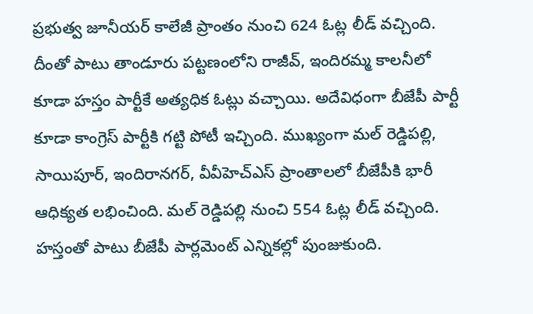ప్రభుత్వ జూనీయర్ కాలేజీ ప్రాంతం నుంచి 624 ఓట్ల లీడ్ వచ్చింది. దీంతో పాటు తాండూరు పట్టణంలోని రాజీవ్‌, ఇందిరమ్మ కాలనీలో కూడా హస్తం పార్టీకే అత్యధిక ఓట్లు వచ్చాయి. అదేవిధంగా బీజేపీ పార్టీ కూడా కాంగ్రెస్ పార్టీకి గట్టి పోటీ ఇచ్చింది. ముఖ్యంగా మల్ రెడ్డిపల్లి, సాయిపూర్, ఇందిరానగర్, వీవీహెచ్ఎస్ ప్రాంతాలలో బీజేపీకి భారీ ఆధిక్యత లభించింది. మల్ రెడ్డిపల్లి నుంచి 554 ఓట్ల లీడ్ వచ్చింది. హస్తంతో పాటు బీజేపీ పార్లమెంట్ ఎన్నికల్లో పుంజుకుంది.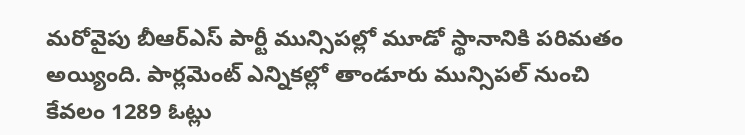మరోవైపు బీఆర్ఎస్ పార్టీ మున్సిపల్లో మూడో స్థానానికి పరిమతం అయ్యింది. పార్లమెంట్ ఎన్నికల్లో తాండూరు మున్సిపల్ నుంచి కేవలం 1289 ఓట్లు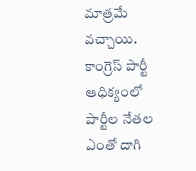మాత్రమే వచ్చాయి. కాంగ్రెస్ పార్టీ ఆధిక్యంలో పార్టీల నేతల ఎంతో దాగి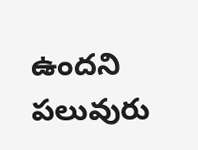ఉందని పలువురు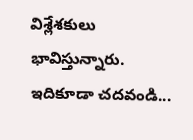విశ్లేశకులు భావిస్తున్నారు. ఇదికూడా చదవండి...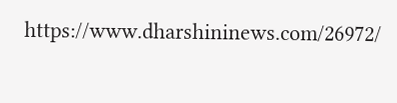https://www.dharshininews.com/26972/